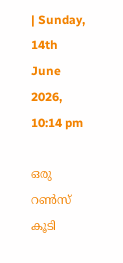| Sunday, 14th June 2026, 10:14 pm

ഒരു റണ്‍സ് കൂടി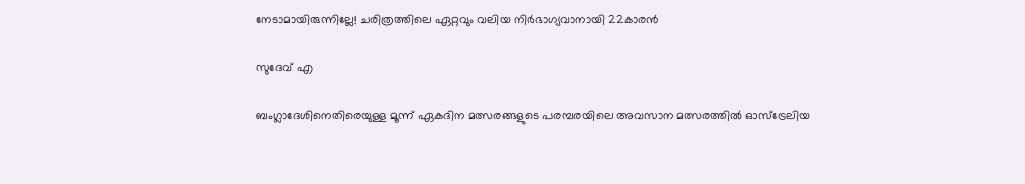നേടാമായിരുന്നില്ലേ! ചരിത്രത്തിലെ ഏറ്റവും വലിയ നിര്‍ഭാഗ്യവാനായി 22കാരന്‍

സുദേവ് എ

ബംഗ്ലാദേശിനെതിരെയുള്ള മൂന്ന് ഏകദിന മത്സരങ്ങളുടെ പരമ്പരയിലെ അവസാന മത്സരത്തില്‍ ഓസ്ട്രേലിയ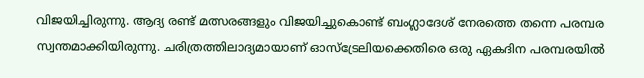വിജയിച്ചിരുന്നു. ആദ്യ രണ്ട് മത്സരങ്ങളും വിജയിച്ചുകൊണ്ട് ബംഗ്ലാദേശ് നേരത്തെ തന്നെ പരമ്പര സ്വന്തമാക്കിയിരുന്നു. ചരിത്രത്തിലാദ്യമായാണ് ഓസ്‌ട്രേലിയക്കെതിരെ ഒരു ഏകദിന പരമ്പരയില്‍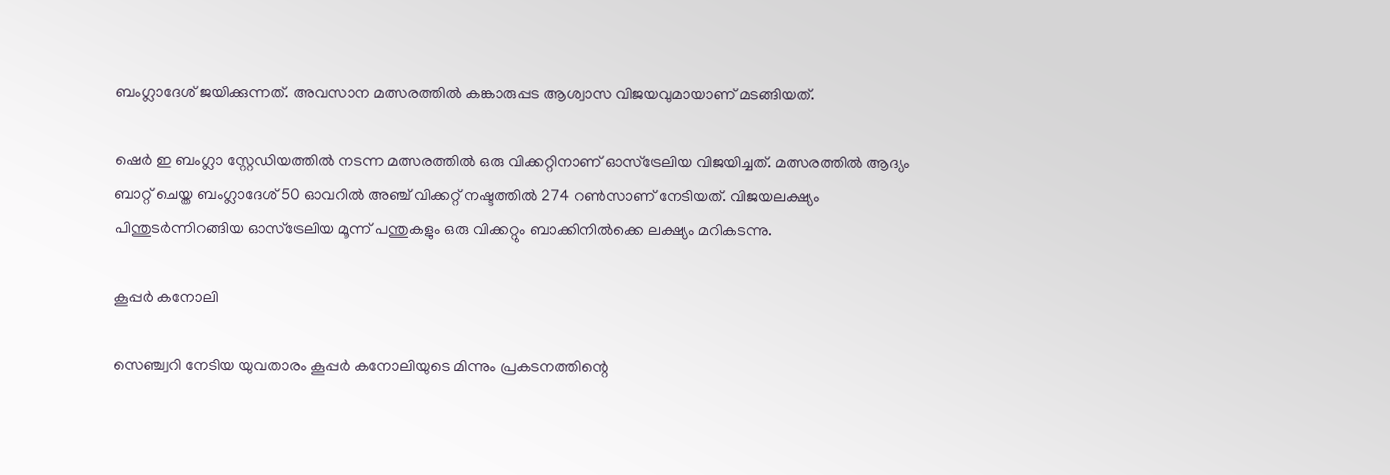ബംഗ്ലാദേശ് ജയിക്കുന്നത്. അവസാന മത്സരത്തില്‍ കങ്കാരുപ്പട ആശ്വാസ വിജയവുമായാണ് മടങ്ങിയത്.

ഷെര്‍ ഇ ബംഗ്ലാ സ്റ്റേഡിയത്തില്‍ നടന്ന മത്സരത്തില്‍ ഒരു വിക്കറ്റിനാണ് ഓസ്‌ട്രേലിയ വിജയിച്ചത്. മത്സരത്തില്‍ ആദ്യം ബാറ്റ് ചെയ്ത ബംഗ്ലാദേശ് 50 ഓവറില്‍ അഞ്ച് വിക്കറ്റ് നഷ്ടത്തില്‍ 274 റണ്‍സാണ് നേടിയത്. വിജയലക്ഷ്യം പിന്തുടര്‍ന്നിറങ്ങിയ ഓസ്ട്രേലിയ മൂന്ന് പന്തുകളും ഒരു വിക്കറ്റും ബാക്കിനില്‍ക്കെ ലക്ഷ്യം മറികടന്നു.

കൂപ്പർ കനോലി

സെഞ്ച്വറി നേടിയ യുവതാരം കൂപ്പര്‍ കനോലിയുടെ മിന്നും പ്രകടനത്തിന്റെ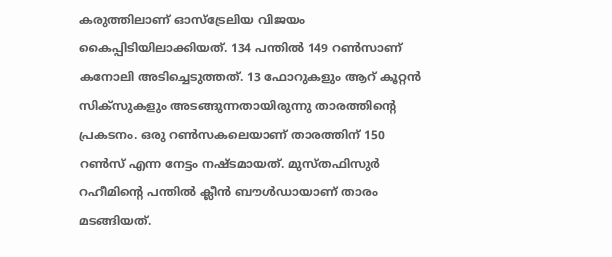കരുത്തിലാണ് ഓസ്ട്രേലിയ വിജയം കൈപ്പിടിയിലാക്കിയത്. 134 പന്തില്‍ 149 റണ്‍സാണ് കനോലി അടിച്ചെടുത്തത്. 13 ഫോറുകളും ആറ് കൂറ്റന്‍ സിക്സുകളും അടങ്ങുന്നതായിരുന്നു താരത്തിന്റെ പ്രകടനം. ഒരു റണ്‍സകലെയാണ് താരത്തിന് 150 റണ്‍സ് എന്ന നേട്ടം നഷ്ടമായത്. മുസ്തഫിസുര്‍ റഹീമിന്റെ പന്തില്‍ ക്ലീന്‍ ബൗള്‍ഡായാണ് താരം മടങ്ങിയത്.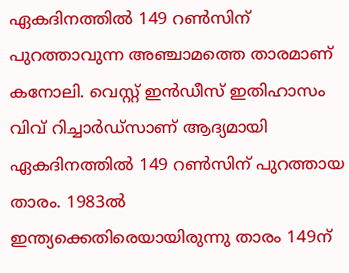ഏകദിനത്തില്‍ 149 റണ്‍സിന് പുറത്താവുന്ന അഞ്ചാമത്തെ താരമാണ് കനോലി. വെസ്റ്റ് ഇന്‍ഡീസ് ഇതിഹാസം വിവ് റിച്ചാര്‍ഡ്സാണ് ആദ്യമായി ഏകദിനത്തില്‍ 149 റണ്‍സിന് പുറത്തായ താരം. 1983ല്‍ ഇന്ത്യക്കെതിരെയായിരുന്നു താരം 149ന്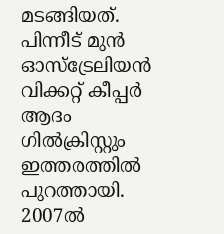മടങ്ങിയത്. പിന്നീട് മുന്‍ ഓസ്ട്രേലിയന്‍ വിക്കറ്റ് കീപ്പര്‍ ആദം ഗില്‍ക്രിസ്റ്റും ഇത്തരത്തില്‍ പുറത്തായി. 2007ല്‍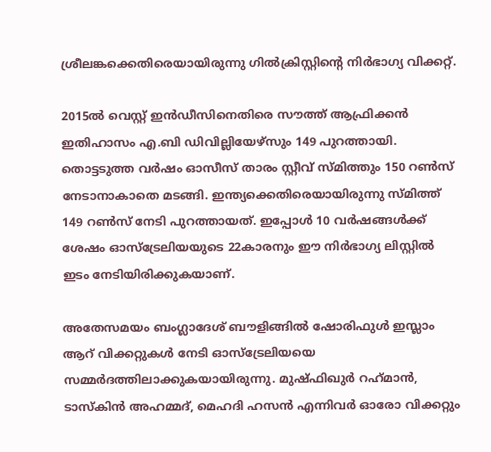ശ്രീലങ്കക്കെതിരെയായിരുന്നു ഗില്‍ക്രിസ്റ്റിന്റെ നിര്‍ഭാഗ്യ വിക്കറ്റ്.

2015ല്‍ വെസ്റ്റ് ഇന്‍ഡീസിനെതിരെ സൗത്ത് ആഫ്രിക്കന്‍ ഇതിഹാസം എ.ബി ഡിവില്ലിയേഴ്‌സും 149 പുറത്തായി. തൊട്ടടുത്ത വര്‍ഷം ഓസീസ് താരം സ്റ്റീവ് സ്മിത്തും 150 റണ്‍സ് നേടാനാകാതെ മടങ്ങി. ഇന്ത്യക്കെതിരെയായിരുന്നു സ്മിത്ത് 149 റണ്‍സ് നേടി പുറത്തായത്. ഇപ്പോള്‍ 10 വര്‍ഷങ്ങള്‍ക്ക് ശേഷം ഓസ്ട്രേലിയയുടെ 22കാരനും ഈ നിര്‍ഭാഗ്യ ലിസ്റ്റില്‍ ഇടം നേടിയിരിക്കുകയാണ്.

അതേസമയം ബംഗ്ലാദേശ് ബൗളിങ്ങില്‍ ഷോരിഫുള്‍ ഇസ്ലാം ആറ് വിക്കറ്റുകള്‍ നേടി ഓസ്ട്രേലിയയെ സമ്മര്‍ദത്തിലാക്കുകയായിരുന്നു. മുഷ്ഫിഖുര്‍ റഹ്‌മാന്‍, ടാസ്‌കിന്‍ അഹമ്മദ്, മെഹദി ഹസന്‍ എന്നിവര്‍ ഓരോ വിക്കറ്റും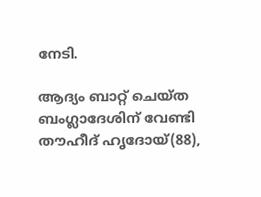നേടി.

ആദ്യം ബാറ്റ് ചെയ്ത ബംഗ്ലാദേശിന് വേണ്ടി തൗഹീദ് ഹൃദോയ്(88),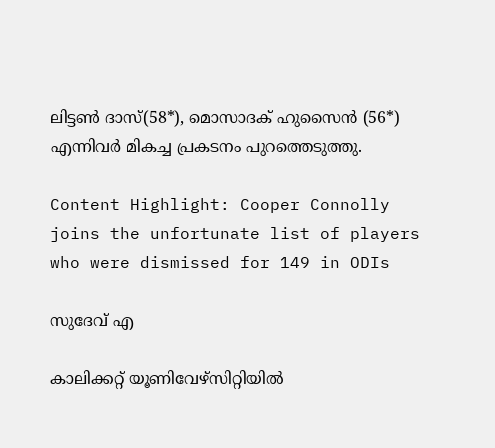ലിട്ടണ്‍ ദാസ്(58*), മൊസാദക് ഹുസൈന്‍ (56*) എന്നിവര്‍ മികച്ച പ്രകടനം പുറത്തെടുത്തു.

Content Highlight: Cooper Connolly joins the unfortunate list of players who were dismissed for 149 in ODIs

സുദേവ് എ

കാലിക്കറ്റ് യൂണിവേഴ്‌സിറ്റിയില്‍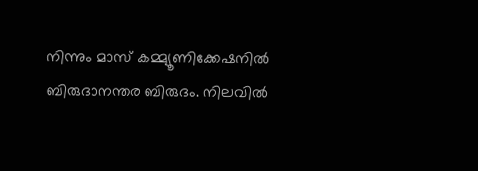നിന്നും മാസ് കമ്മ്യൂണിക്കേഷനില്‍ ബിരുദാനന്തര ബിരുദം. നിലവില്‍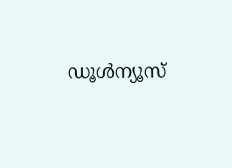ഡൂള്‍ന്യൂസ്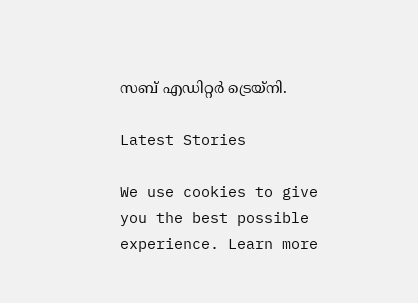സബ് എഡിറ്റര്‍ ട്രെയ്‌നി.

Latest Stories

We use cookies to give you the best possible experience. Learn more